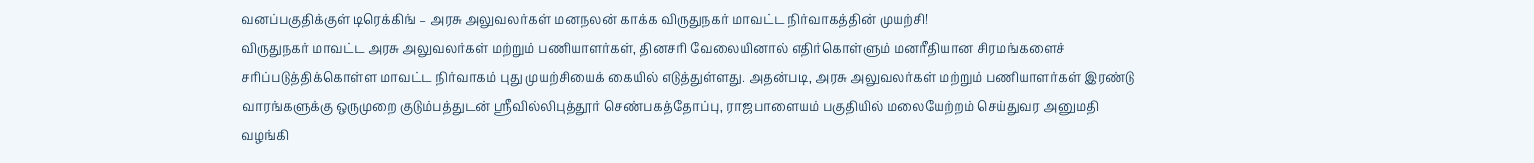வனப்பகுதிக்குள் டிரெக்கிங் – அரசு அலுவலர்கள் மனநலன் காக்க விருதுநகர் மாவட்ட நிர்வாகத்தின் முயற்சி!
விருதுநகர் மாவட்ட அரசு அலுவலர்கள் மற்றும் பணியாளர்கள், தினசரி வேலையினால் எதிர்கொள்ளும் மனரீதியான சிரமங்களைச் சரிப்படுத்திக்கொள்ள மாவட்ட நிர்வாகம் புது முயற்சியைக் கையில் எடுத்துள்ளது. அதன்படி, அரசு அலுவலர்கள் மற்றும் பணியாளர்கள் இரண்டு வாரங்களுக்கு ஒருமுறை குடும்பத்துடன் ஸ்ரீவில்லிபுத்தூர் செண்பகத்தோப்பு, ராஜபாளையம் பகுதியில் மலையேற்றம் செய்துவர அனுமதி வழங்கி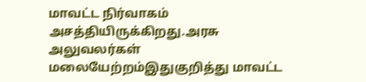மாவட்ட நிர்வாகம் அசத்தியிருக்கிறது.அரசு அலுவலர்கள் மலையேற்றம்இதுகுறித்து மாவட்ட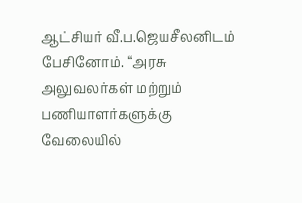ஆட்சியர் வீ.ப.ஜெயசீலனிடம் பேசினோம். “அரசு அலுவலர்கள் மற்றும் பணியாளர்களுக்கு வேலையில்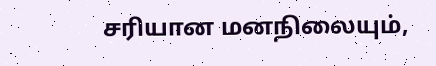சரியான மனநிலையும்,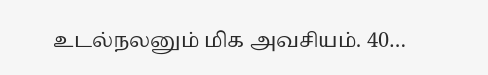உடல்நலனும் மிக அவசியம். 40…